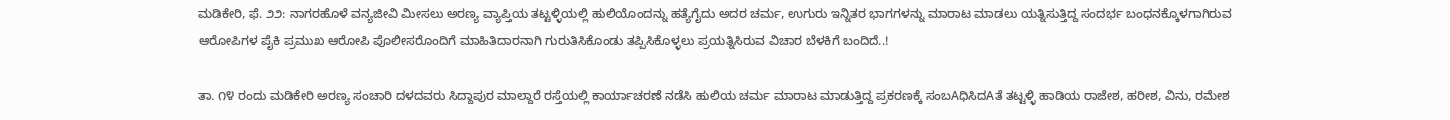ಮಡಿಕೇರಿ, ಫೆ. ೨೨: ನಾಗರಹೊಳೆ ವನ್ಯಜೀವಿ ಮೀಸಲು ಅರಣ್ಯ ವ್ಯಾಪ್ತಿಯ ತಟ್ಟಳ್ಳಿಯಲ್ಲಿ ಹುಲಿಯೊಂದನ್ನು ಹತ್ಯೆಗೈದು ಅದರ ಚರ್ಮ, ಉಗುರು ಇನ್ನಿತರ ಭಾಗಗಳನ್ನು ಮಾರಾಟ ಮಾಡಲು ಯತ್ನಿಸುತ್ತಿದ್ದ ಸಂದರ್ಭ ಬಂಧನಕ್ಕೊಳಗಾಗಿರುವ ಆರೋಪಿಗಳ ಪೈಕಿ ಪ್ರಮುಖ ಆರೋಪಿ ಪೊಲೀಸರೊಂದಿಗೆ ಮಾಹಿತಿದಾರನಾಗಿ ಗುರುತಿಸಿಕೊಂಡು ತಪ್ಪಿಸಿಕೊಳ್ಳಲು ಪ್ರಯತ್ನಿಸಿರುವ ವಿಚಾರ ಬೆಳಕಿಗೆ ಬಂದಿದೆ..!

ತಾ. ೧೪ ರಂದು ಮಡಿಕೇರಿ ಅರಣ್ಯ ಸಂಚಾರಿ ದಳದವರು ಸಿದ್ದಾಪುರ ಮಾಲ್ದಾರೆ ರಸ್ತೆಯಲ್ಲಿ ಕಾರ್ಯಾಚರಣೆ ನಡೆಸಿ ಹುಲಿಯ ಚರ್ಮ ಮಾರಾಟ ಮಾಡುತ್ತಿದ್ದ ಪ್ರಕರಣಕ್ಕೆ ಸಂಬAಧಿಸಿದAತೆ ತಟ್ಟಳ್ಳಿ ಹಾಡಿಯ ರಾಜೇಶ, ಹರೀಶ, ವಿನು, ರಮೇಶ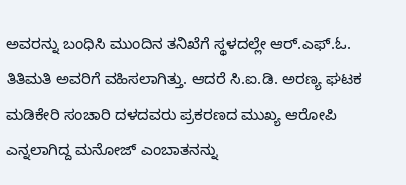ಅವರನ್ನು ಬಂಧಿಸಿ ಮುಂದಿನ ತನಿಖೆಗೆ ಸ್ಥಳದಲ್ಲೇ ಆರ್.ಎಫ್.ಓ. ತಿತಿಮತಿ ಅವರಿಗೆ ವಹಿಸಲಾಗಿತ್ತು. ಆದರೆ ಸಿ.ಐ.ಡಿ. ಅರಣ್ಯ ಘಟಕ ಮಡಿಕೇರಿ ಸಂಚಾರಿ ದಳದವರು ಪ್ರಕರಣದ ಮುಖ್ಯ ಆರೋಪಿ ಎನ್ನಲಾಗಿದ್ದ ಮನೋಜ್ ಎಂಬಾತನನ್ನು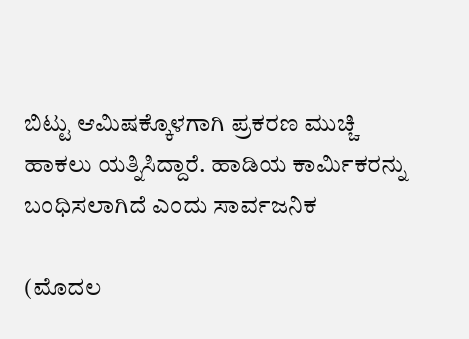ಬಿಟ್ಟು ಆಮಿಷಕ್ಕೊಳಗಾಗಿ ಪ್ರಕರಣ ಮುಚ್ಚಿ ಹಾಕಲು ಯತ್ನಿಸಿದ್ದಾರೆ. ಹಾಡಿಯ ಕಾರ್ಮಿಕರನ್ನು ಬಂಧಿಸಲಾಗಿದೆ ಎಂದು ಸಾರ್ವಜನಿಕ

(ಮೊದಲ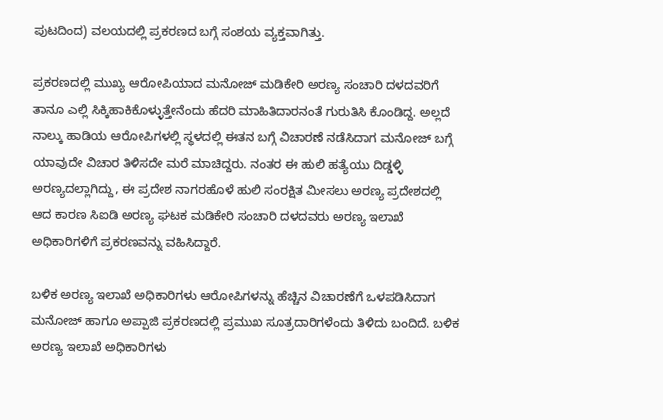ಪುಟದಿಂದ) ವಲಯದಲ್ಲಿ ಪ್ರಕರಣದ ಬಗ್ಗೆ ಸಂಶಯ ವ್ಯಕ್ತವಾಗಿತ್ತು.

ಪ್ರಕರಣದಲ್ಲಿ ಮುಖ್ಯ ಆರೋಪಿಯಾದ ಮನೋಜ್ ಮಡಿಕೇರಿ ಅರಣ್ಯ ಸಂಚಾರಿ ದಳದವರಿಗೆ ತಾನೂ ಎಲ್ಲಿ ಸಿಕ್ಕಿಹಾಕಿಕೊಳ್ಳುತ್ತೇನೆಂದು ಹೆದರಿ ಮಾಹಿತಿದಾರನಂತೆ ಗುರುತಿಸಿ ಕೊಂಡಿದ್ದ. ಅಲ್ಲದೆ ನಾಲ್ಕು ಹಾಡಿಯ ಆರೋಪಿಗಳಲ್ಲಿ ಸ್ಥಳದಲ್ಲಿ ಈತನ ಬಗ್ಗೆ ವಿಚಾರಣೆ ನಡೆಸಿದಾಗ ಮನೋಜ್ ಬಗ್ಗೆ ಯಾವುದೇ ವಿಚಾರ ತಿಳಿಸದೇ ಮರೆ ಮಾಚಿದ್ದರು. ನಂತರ ಈ ಹುಲಿ ಹತ್ಯೆಯು ದಿಡ್ಡಳ್ಳಿ ಅರಣ್ಯದಲ್ಲಾಗಿದ್ದು, ಈ ಪ್ರದೇಶ ನಾಗರಹೊಳೆ ಹುಲಿ ಸಂರಕ್ಷಿತ ಮೀಸಲು ಅರಣ್ಯ ಪ್ರದೇಶದಲ್ಲಿ ಆದ ಕಾರಣ ಸಿಐಡಿ ಅರಣ್ಯ ಘಟಕ ಮಡಿಕೇರಿ ಸಂಚಾರಿ ದಳದವರು ಅರಣ್ಯ ಇಲಾಖೆ ಅಧಿಕಾರಿಗಳಿಗೆ ಪ್ರಕರಣವನ್ನು ವಹಿಸಿದ್ದಾರೆ.

ಬಳಿಕ ಅರಣ್ಯ ಇಲಾಖೆ ಅಧಿಕಾರಿಗಳು ಆರೋಪಿಗಳನ್ನು ಹೆಚ್ಚಿನ ವಿಚಾರಣೆಗೆ ಒಳಪಡಿಸಿದಾಗ ಮನೋಜ್ ಹಾಗೂ ಅಪ್ಪಾಜಿ ಪ್ರಕರಣದಲ್ಲಿ ಪ್ರಮುಖ ಸೂತ್ರದಾರಿಗಳೆಂದು ತಿಳಿದು ಬಂದಿದೆ. ಬಳಿಕ ಅರಣ್ಯ ಇಲಾಖೆ ಅಧಿಕಾರಿಗಳು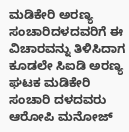ಮಡಿಕೇರಿ ಅರಣ್ಯ ಸಂಚಾರಿದಳದವರಿಗೆ ಈ ವಿಚಾರವನ್ನು ತಿಳಿಸಿದಾಗ ಕೂಡಲೇ ಸಿಐಡಿ ಅರಣ್ಯ ಘಟಕ ಮಡಿಕೇರಿ ಸಂಚಾರಿ ದಳದವರು ಆರೋಪಿ ಮನೋಜ್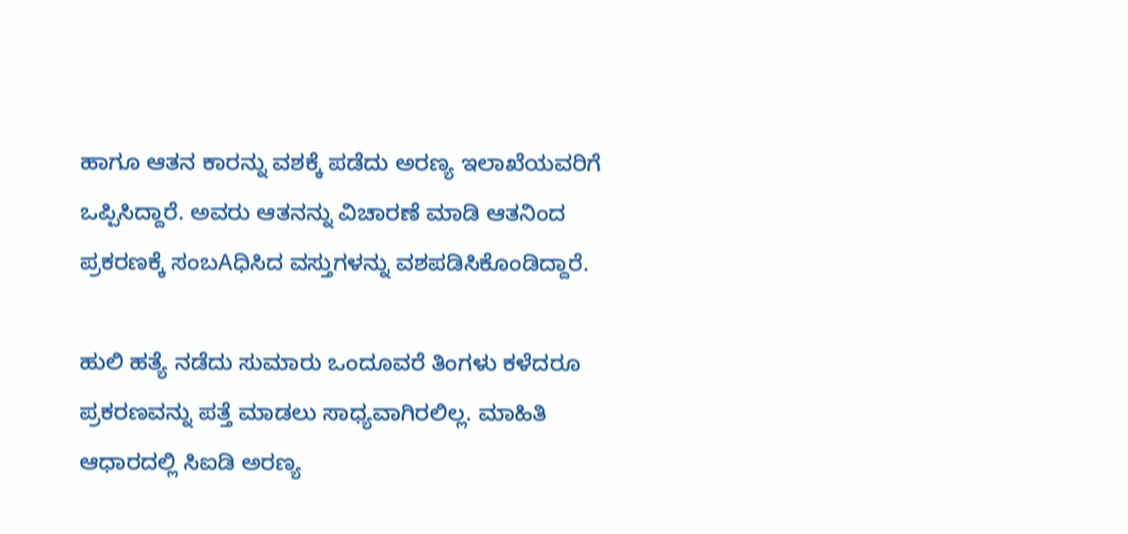ಹಾಗೂ ಆತನ ಕಾರನ್ನು ವಶಕ್ಕೆ ಪಡೆದು ಅರಣ್ಯ ಇಲಾಖೆಯವರಿಗೆ ಒಪ್ಪಿಸಿದ್ದಾರೆ. ಅವರು ಆತನನ್ನು ವಿಚಾರಣೆ ಮಾಡಿ ಆತನಿಂದ ಪ್ರಕರಣಕ್ಕೆ ಸಂಬAಧಿಸಿದ ವಸ್ತುಗಳನ್ನು ವಶಪಡಿಸಿಕೊಂಡಿದ್ದಾರೆ.

ಹುಲಿ ಹತ್ಯೆ ನಡೆದು ಸುಮಾರು ಒಂದೂವರೆ ತಿಂಗಳು ಕಳೆದರೂ ಪ್ರಕರಣವನ್ನು ಪತ್ತೆ ಮಾಡಲು ಸಾಧ್ಯವಾಗಿರಲಿಲ್ಲ. ಮಾಹಿತಿ ಆಧಾರದಲ್ಲಿ ಸಿಐಡಿ ಅರಣ್ಯ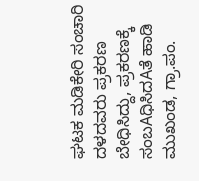ಘಟಕ ಮಡಿಕೇರಿ ಸಂಚಾರಿ ದಳದವರು ಪ್ರಕರಣ ಬೇಧಿಸಿದ್ದು, ಪ್ರಕರಣಕ್ಕೆ ಸಂಬAಧಿಸಿದAತೆ ಹಾಡಿ ಮುಖಂಡ, ಗ್ರಾ.ಪಂ.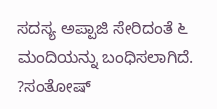ಸದಸ್ಯ ಅಪ್ಪಾಜಿ ಸೇರಿದಂತೆ ೬ ಮಂದಿಯನ್ನು ಬಂಧಿಸಲಾಗಿದೆ. ?ಸಂತೋಷ್